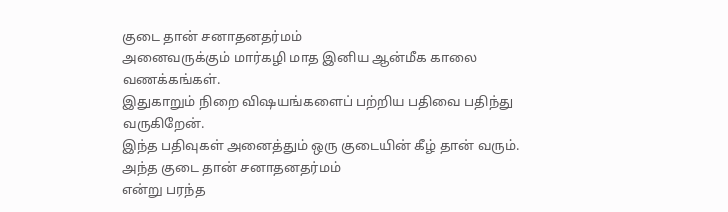குடை தான் சனாதனதர்மம்
அனைவருக்கும் மார்கழி மாத இனிய ஆன்மீக காலை வணக்கங்கள்.
இதுகாறும் நிறை விஷயங்களைப் பற்றிய பதிவை பதிந்து வருகிறேன்.
இந்த பதிவுகள் அனைத்தும் ஒரு குடையின் கீழ் தான் வரும்.
அந்த குடை தான் சனாதனதர்மம்
என்று பரந்த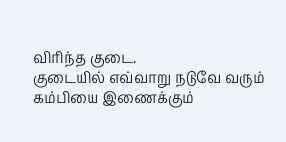விரிந்த குடை.
குடையில் எவ்வாறு நடுவே வரும் கம்பியை இணைக்கும்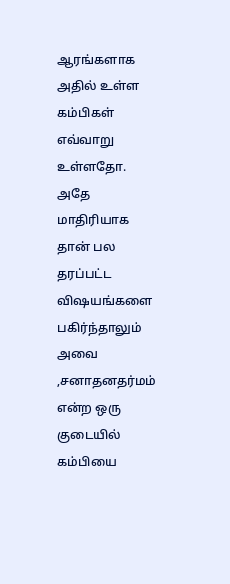ஆரங்களாக அதில் உள்ள கம்பிகள் எவ்வாறு உள்ளதோ.
அதே மாதிரியாக தான் பல தரப்பட்ட விஷயங்களை பகிர்ந்தாலும் அவை ,சனாதனதர்மம் என்ற ஒரு குடையில் கம்பியை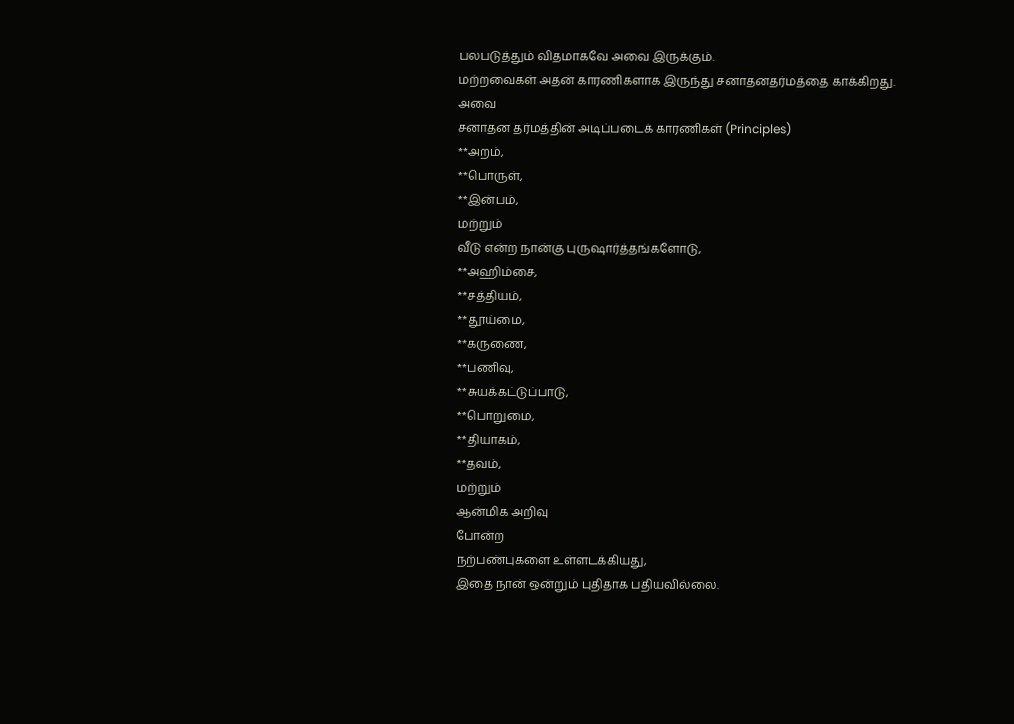பலபடுத்தும் விதமாகவே அவை இருக்கும்.
மற்றவைகள் அதன் காரணிகளாக இருந்து சனாதனதர்மத்தை காக்கிறது.
அவை
சனாதன தர்மத்தின் அடிப்படைக் காரணிகள் (Principles)
**அறம்,
**பொருள்,
**இன்பம்,
மற்றும்
வீடு என்ற நான்கு புருஷார்த்தங்களோடு,
**அஹிம்சை,
**சத்தியம்,
**தூய்மை,
**கருணை,
**பணிவு,
**சுயக்கட்டுப்பாடு,
**பொறுமை,
**தியாகம்,
**தவம்,
மற்றும்
ஆன்மிக அறிவு
போன்ற
நற்பண்புகளை உள்ளடக்கியது,
இதை நான் ஒன்றும் புதிதாக பதியவில்லை.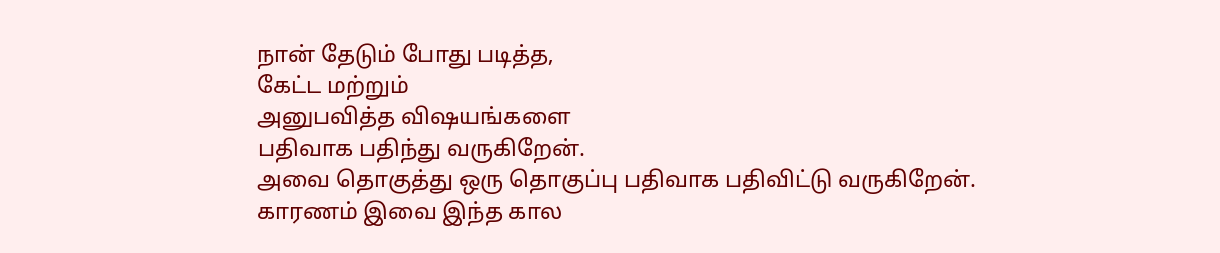நான் தேடும் போது படித்த,
கேட்ட மற்றும்
அனுபவித்த விஷயங்களை
பதிவாக பதிந்து வருகிறேன்.
அவை தொகுத்து ஒரு தொகுப்பு பதிவாக பதிவிட்டு வருகிறேன்.
காரணம் இவை இந்த கால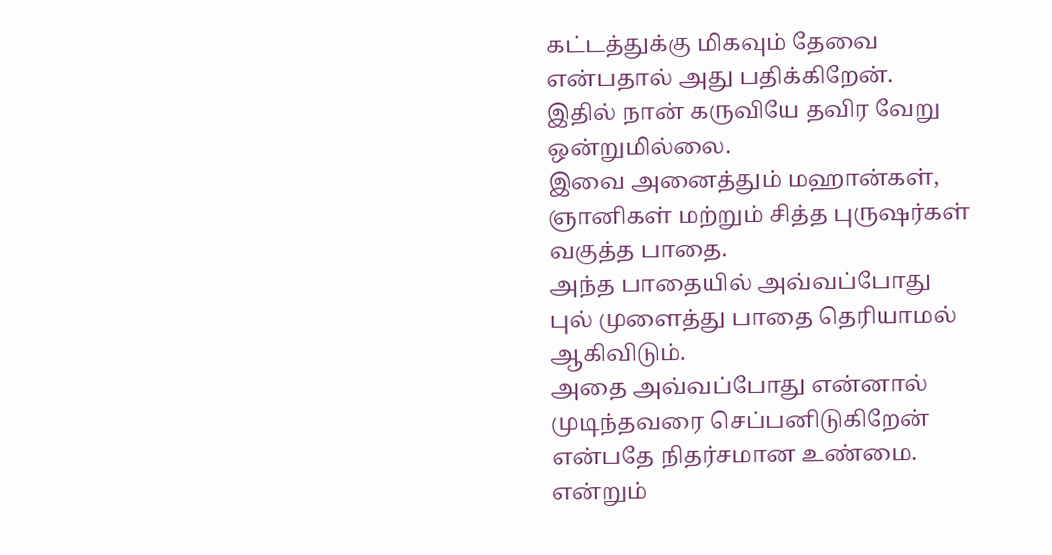கட்டத்துக்கு மிகவும் தேவை என்பதால் அது பதிக்கிறேன்.
இதில் நான் கருவியே தவிர வேறு ஒன்றுமில்லை.
இவை அனைத்தும் மஹான்கள், ஞானிகள் மற்றும் சித்த புருஷர்கள் வகுத்த பாதை.
அந்த பாதையில் அவ்வப்போது
புல் முளைத்து பாதை தெரியாமல் ஆகிவிடும்.
அதை அவ்வப்போது என்னால் முடிந்தவரை செப்பனிடுகிறேன் என்பதே நிதர்சமான உண்மை.
என்றும்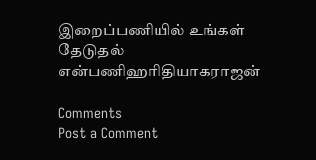இறைப்பணியில் உங்கள்
தேடுதல் என்பணிஹரிதியாகராஜன்

Comments
Post a Comment